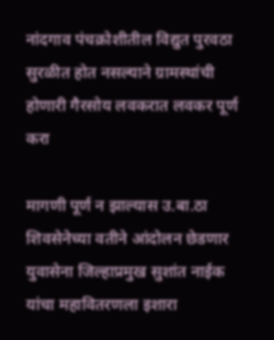नांदगाव पंचक्रोशीतील विद्युत पुरवठा सुरळीत होत नसल्याने ग्रामस्थांची होणारी गैरसोय लवकरात लवकर पूर्ण करा

मागणी पूर्ण न झाल्यास उ.बा.ठा शिवसेनेच्या वतीने आंदोलन छेडणार युवासेना जिल्हाप्रमुख सुशांत नाईक यांचा महावितरणला इशारा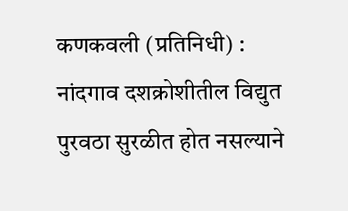कणकवली (प्रतिनिधी) : नांदगाव दशक्रोशीतील विद्युत पुरवठा सुरळीत होत नसल्याने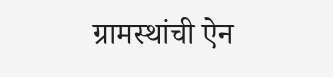ग्रामस्थांची ऐन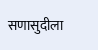सणासुदीला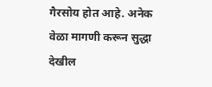गैरसोय होत आहे. अनेक वेळा मागणी करून सुद्धा देखील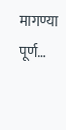मागण्या पूर्ण…